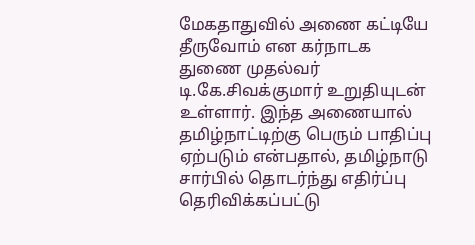மேகதாதுவில் அணை கட்டியே தீருவோம் என கர்நாடக துணை முதல்வர் டி.கே.சிவக்குமார் உறுதியுடன் உள்ளார். இந்த அணையால் தமிழ்நாட்டிற்கு பெரும் பாதிப்பு ஏற்படும் என்பதால், தமிழ்நாடு சார்பில் தொடர்ந்து எதிர்ப்பு தெரிவிக்கப்பட்டு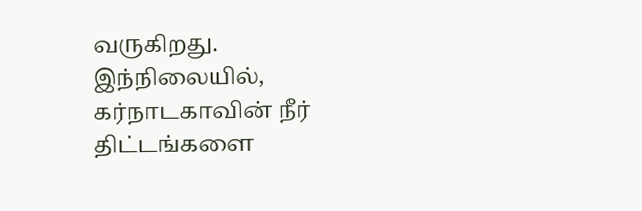வருகிறது. இந்நிலையில், கர்நாடகாவின் நீர்
திட்டங்களை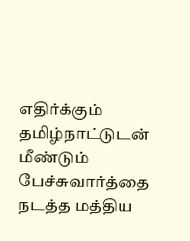எதிர்க்கும் தமிழ்நாட்டுடன் மீண்டும் பேச்சுவார்த்தை நடத்த மத்திய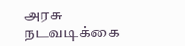அரசு நடவடிக்கை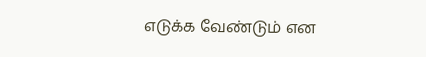எடுக்க வேண்டும் என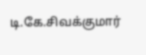டி.கே.சிவக்குமார்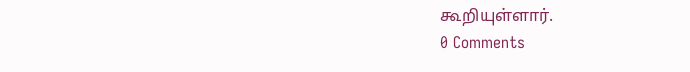கூறியுள்ளார்.
0 Comments